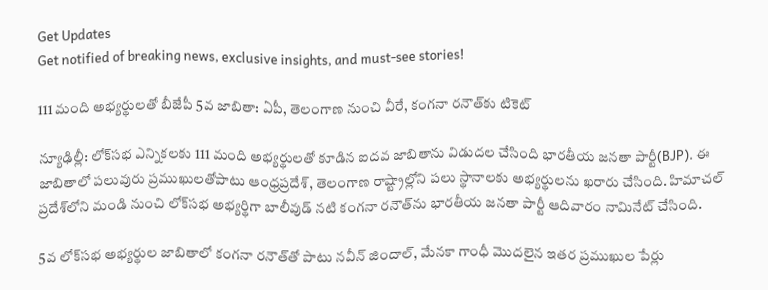Get Updates
Get notified of breaking news, exclusive insights, and must-see stories!

111 మంది అభ్యర్థులతో బీజేపీ 5వ జాబితా: ఏపీ, తెలంగాణ నుంచి వీరే, కంగనా రనౌత్‌కు టికెట్

న్యూఢిల్లీ: లోక్‌సభ ఎన్నికలకు 111 మంది అభ్యర్థులతో కూడిన ఐదవ జాబితాను విడుదల చేసింది భారతీయ జనతా పార్టీ(BJP). ఈ జాబితాలో పలువురు ప్రముఖులతోపాటు ఆంధ్రప్రదేశ్, తెలంగాణ రాష్ట్రాల్లోని పలు స్థానాలకు అభ్యర్థులను ఖరారు చేసింది. హిమాచల్ ప్రదేశ్‌లోని మండి నుంచి లోక్‌సభ అభ్యర్థిగా బాలీవుడ్ నటి కంగనా రనౌత్‌ను భారతీయ జనతా పార్టీ ఆదివారం నామినేట్ చేసింది.

5వ లోక్‌సభ అభ్యర్థుల జాబితాలో కంగనా రనౌత్‌తో పాటు నవీన్ జిందాల్, మేనకా గాంధీ మొదలైన ఇతర ప్రముఖుల పేర్లు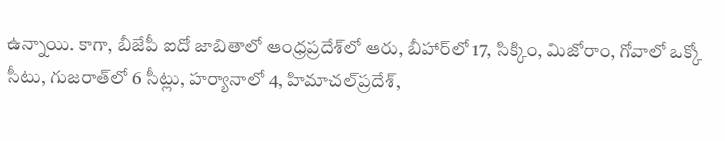ఉన్నాయి. కాగా, బీజేపీ ఐదో జాబితాలో ఆంధ్రప్రదేశ్‌లో ఆరు, బీహార్‌లో 17, సిక్కిం, మిజోరాం, గోవాలో ఒక్కో సీటు, గుజరాత్‌లో 6 సీట్లు, హర్యానాలో 4, హిమాచల్‌ప్రదేశ్‌,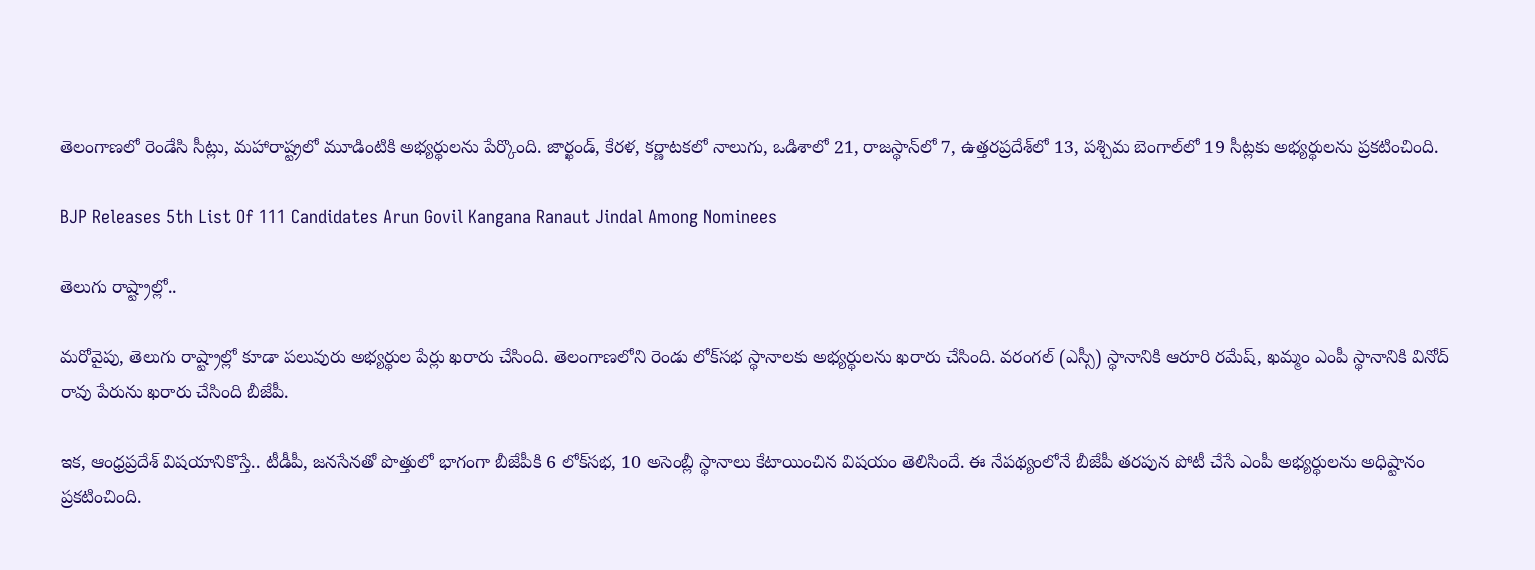తెలంగాణలో రెండేసి సీట్లు, మహారాష్ట్రలో మూడింటికి అభ్యర్థులను పేర్కొంది. జార్ఖండ్, కేరళ, కర్ణాటకలో నాలుగు, ఒడిశాలో 21, రాజస్థాన్‌లో 7, ఉత్తరప్రదేశ్‌లో 13, పశ్చిమ బెంగాల్‌లో 19 సీట్లకు అభ్యర్థులను ప్రకటించింది.

BJP Releases 5th List Of 111 Candidates Arun Govil Kangana Ranaut Jindal Among Nominees

తెలుగు రాష్ట్రాల్లో..

మరోవైపు, తెలుగు రాష్ట్రాల్లో కూడా పలువురు అభ్యర్థుల పేర్లు ఖరారు చేసింది. తెలంగాణలోని రెండు లోక్‌సభ స్థానాలకు అభ్యర్థులను ఖరారు చేసింది. వరంగల్ (ఎస్సీ) స్థానానికి ఆరూరి రమేష్, ఖమ్మం ఎంపీ స్థానానికి వినోద్ రావు పేరును ఖరారు చేసింది బీజేపీ.

ఇక, ఆంధ్రప్రదేశ్ విషయానికొస్తే.. టీడీపీ, జనసేనతో పొత్తులో భాగంగా బీజేపీకి 6 లోక్‌సభ, 10 అసెంబ్లీ స్థానాలు కేటాయించిన విషయం తెలిసిందే. ఈ నేపథ్యంలోనే బీజేపీ తరపున పోటీ చేసే ఎంపీ అభ్యర్థులను అధిష్టానం ప్రకటించింది.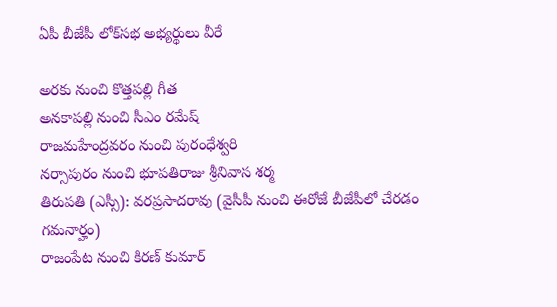ఏపీ బీజేపీ లోక్‌సభ అభ్యర్థులు వీరే

అరకు నుంచి కొత్తపల్లి గీత
అనకాపల్లి నుంచి సీఎం రమేష్
రాజమహేంద్రవరం నుంచి పురంధేశ్వరి
నర్సాపురం నుంచి భూపతిరాజు శ్రీనివాస శర్మ
తిరుపతి (ఎస్సీ): వరప్రసాదరావు (వైసీపీ నుంచి ఈరోజే బీజేపీలో చేరడం గమనార్హం)
రాజంపేట నుంచి కిరణ్ కుమార్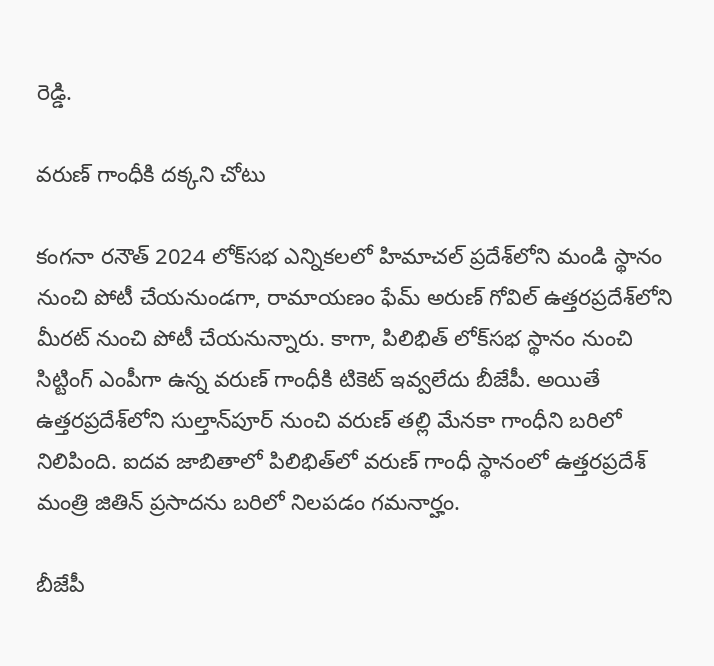రెడ్డి.

వరుణ్ గాంధీకి దక్కని చోటు

కంగనా రనౌత్ 2024 లోక్‌సభ ఎన్నికలలో హిమాచల్ ప్రదేశ్‌లోని మండి స్థానం నుంచి పోటీ చేయనుండగా, రామాయణం ఫేమ్ అరుణ్ గోవిల్ ఉత్తరప్రదేశ్‌లోని మీరట్ నుంచి పోటీ చేయనున్నారు. కాగా, పిలిభిత్ లోక్‌సభ స్థానం నుంచి సిట్టింగ్ ఎంపీగా ఉన్న వరుణ్ గాంధీకి టికెట్ ఇవ్వలేదు బీజేపీ. అయితే ఉత్తరప్రదేశ్‌లోని సుల్తాన్‌పూర్ నుంచి వరుణ్ తల్లి మేనకా గాంధీని బరిలో నిలిపింది. ఐదవ జాబితాలో పిలిభిత్‌లో వరుణ్ గాంధీ స్థానంలో ఉత్తరప్రదేశ్ మంత్రి జితిన్ ప్రసాదను బరిలో నిలపడం గమనార్హం.

బీజేపీ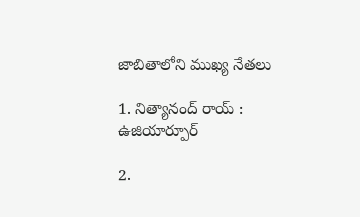జాబితాలోని ముఖ్య నేతలు

1. నిత్యానంద్ రాయ్ : ఉజియార్పూర్

2.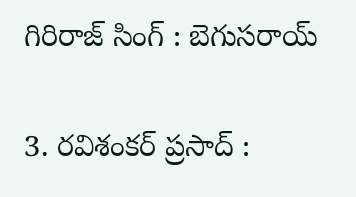గిరిరాజ్ సింగ్ : బెగుసరాయ్

3. రవిశంకర్ ప్రసాద్ :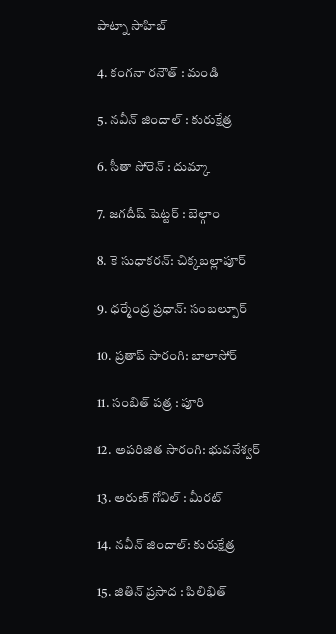పాట్నా సాహిబ్

4. కంగనా రనౌత్ : మండి

5. నవీన్ జిందాల్ : కురుక్షేత్ర

6. సీతా సోరెన్ : దుమ్కా

7. జగదీష్ షెట్టర్ : బెల్గాం

8. కె సుధాకరన్: చిక్కబల్లాపూర్

9. ధర్మేంద్ర ప్రధాన్: సంబల్పూర్

10. ప్రతాప్ సారంగి: బాలాసోర్

11. సంబిత్ పత్ర : పూరి

12. అపరిజిత సారంగి: భువనేశ్వర్

13. అరుణ్ గోవిల్ : మీరట్

14. నవీన్ జిందాల్: కురుక్షేత్ర

15. జితిన్ ప్రసాద : పిలిభిత్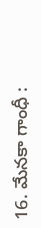16. మేనకా గాంధీ :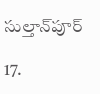సుల్తాన్‌పూర్

17.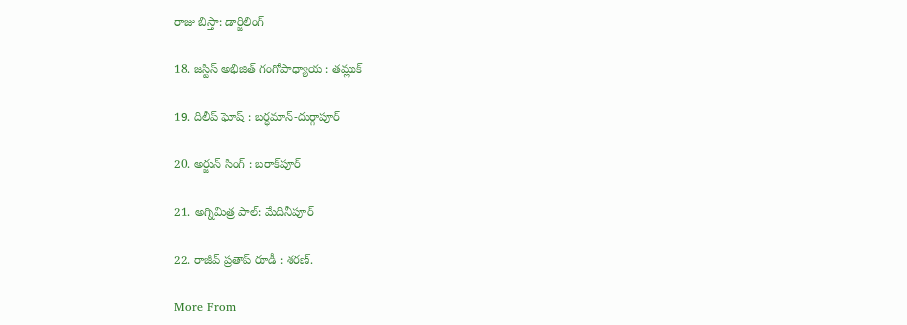రాజు బిస్తా: డార్జిలింగ్

18. జస్టిస్ అభిజిత్ గంగోపాధ్యాయ : తమ్లుక్

19. దిలీప్ ఘోష్ : బర్ధమాన్-దుర్గాపూర్

20. అర్జున్ సింగ్ : బరాక్‌పూర్

21. అగ్నిమిత్ర పాల్: మేదినీపూర్

22. రాజీవ్ ప్రతాప్ రూడీ : శరణ్.

More From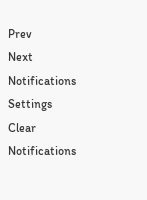Prev
Next
Notifications
Settings
Clear Notifications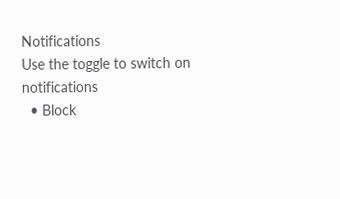Notifications
Use the toggle to switch on notifications
  • Block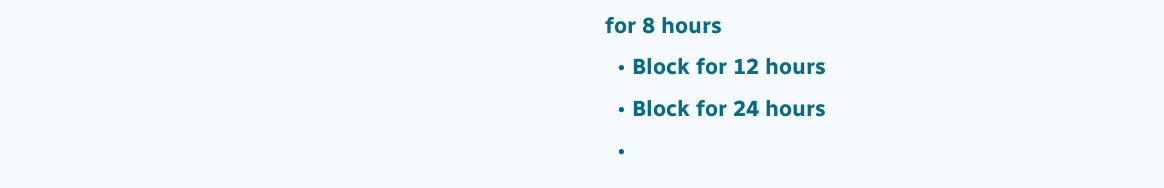for 8 hours
  • Block for 12 hours
  • Block for 24 hours
  •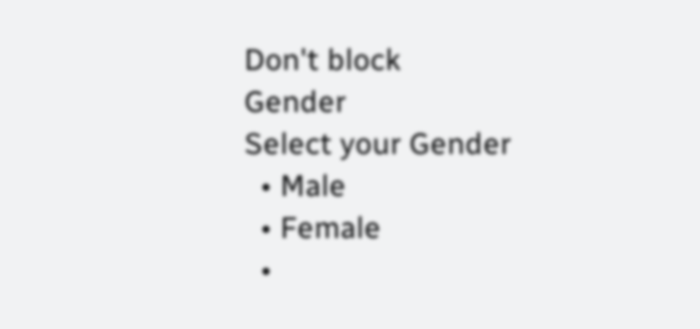Don't block
Gender
Select your Gender
  • Male
  • Female
  •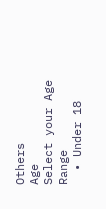Others
Age
Select your Age Range
  • Under 18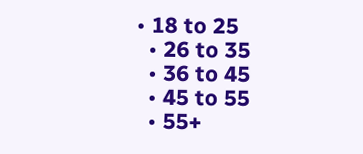• 18 to 25
  • 26 to 35
  • 36 to 45
  • 45 to 55
  • 55+